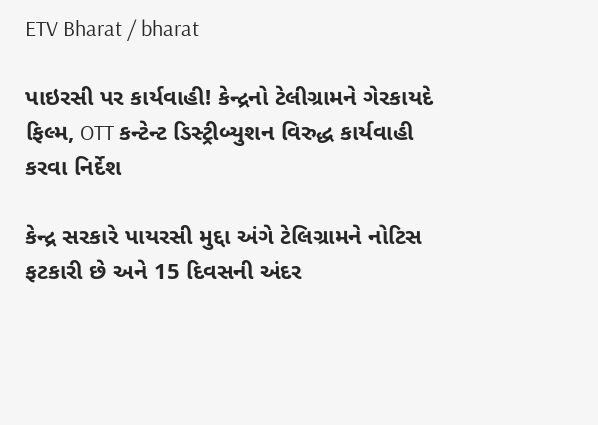ETV Bharat / bharat

પાઇરસી પર કાર્યવાહી! કેન્દ્રનો ટેલીગ્રામને ગેરકાયદે ફિલ્મ, OTT કન્ટેન્ટ ડિસ્ટ્રીબ્યુશન વિરુદ્ધ કાર્યવાહી કરવા નિર્દેશ

કેન્દ્ર સરકારે પાયરસી મુદ્દા અંગે ટેલિગ્રામને નોટિસ ફટકારી છે અને 15 દિવસની અંદર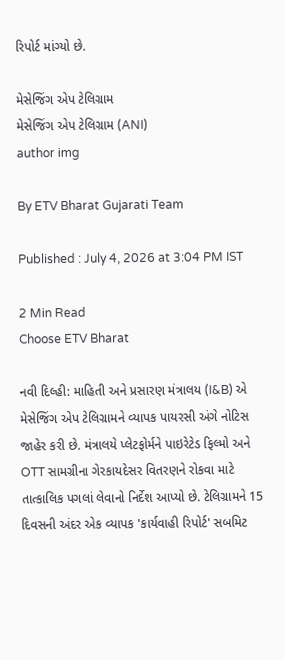રિપોર્ટ માંગ્યો છે.

મેસેજિંગ એપ ટેલિગ્રામ
મેસેજિંગ એપ ટેલિગ્રામ (ANI)
author img

By ETV Bharat Gujarati Team

Published : July 4, 2026 at 3:04 PM IST

2 Min Read
Choose ETV Bharat

નવી દિલ્હી: માહિતી અને પ્રસારણ મંત્રાલય (I&B) એ મેસેજિંગ એપ ટેલિગ્રામને વ્યાપક પાયરસી અંગે નોટિસ જાહેર કરી છે. મંત્રાલયે પ્લેટફોર્મને પાઇરેટેડ ફિલ્મો અને OTT સામગ્રીના ગેરકાયદેસર વિતરણને રોકવા માટે તાત્કાલિક પગલાં લેવાનો નિર્દેશ આપ્યો છે. ટેલિગ્રામને 15 દિવસની અંદર એક વ્યાપક 'કાર્યવાહી રિપોર્ટ' સબમિટ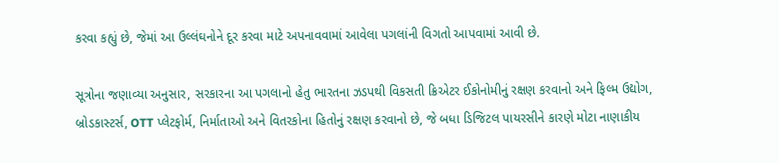કરવા કહ્યું છે, જેમાં આ ઉલ્લંઘનોને દૂર કરવા માટે અપનાવવામાં આવેલા પગલાંની વિગતો આપવામાં આવી છે.

સૂત્રોના જણાવ્યા અનુસાર, સરકારના આ પગલાનો હેતુ ભારતના ઝડપથી વિકસતી ક્રિએટર ઈકોનોમીનું રક્ષણ કરવાનો અને ફિલ્મ ઉદ્યોગ, બ્રોડકાસ્ટર્સ, OTT પ્લેટફોર્મ, નિર્માતાઓ અને વિતરકોના હિતોનું રક્ષણ કરવાનો છે, જે બધા ડિજિટલ પાયરસીને કારણે મોટા નાણાકીય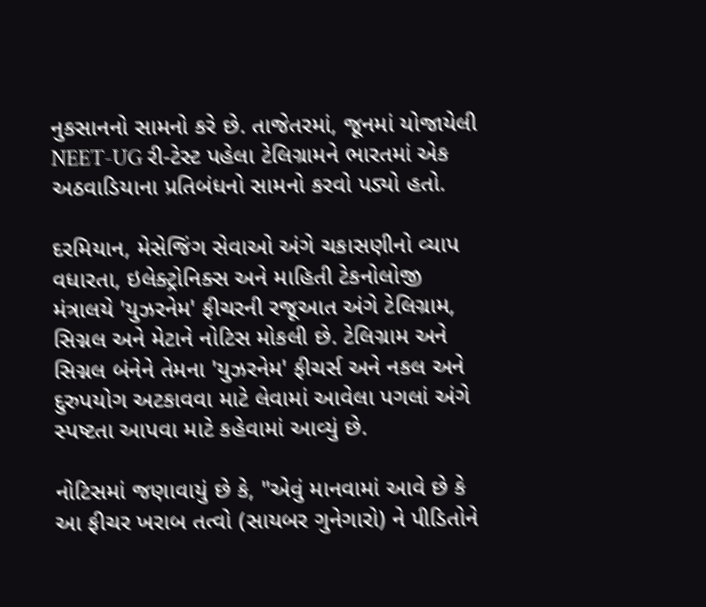નુકસાનનો સામનો કરે છે. તાજેતરમાં, જૂનમાં યોજાયેલી NEET-UG રી-ટેસ્ટ પહેલા ટેલિગ્રામને ભારતમાં એક અઠવાડિયાના પ્રતિબંધનો સામનો કરવો પડ્યો હતો.

દરમિયાન, મેસેજિંગ સેવાઓ અંગે ચકાસણીનો વ્યાપ વધારતા, ઇલેક્ટ્રોનિક્સ અને માહિતી ટેકનોલોજી મંત્રાલયે 'યુઝરનેમ' ફીચરની રજૂઆત અંગે ટેલિગ્રામ, સિગ્નલ અને મેટાને નોટિસ મોકલી છે. ટેલિગ્રામ અને સિગ્નલ બંનેને તેમના 'યુઝરનેમ' ફીચર્સ અને નકલ અને દુરુપયોગ અટકાવવા માટે લેવામાં આવેલા પગલાં અંગે સ્પષ્ટતા આપવા માટે કહેવામાં આવ્યું છે.

નોટિસમાં જણાવાયું છે કે, "એવું માનવામાં આવે છે કે આ ફીચર ખરાબ તત્વો (સાયબર ગુનેગારો) ને પીડિતોને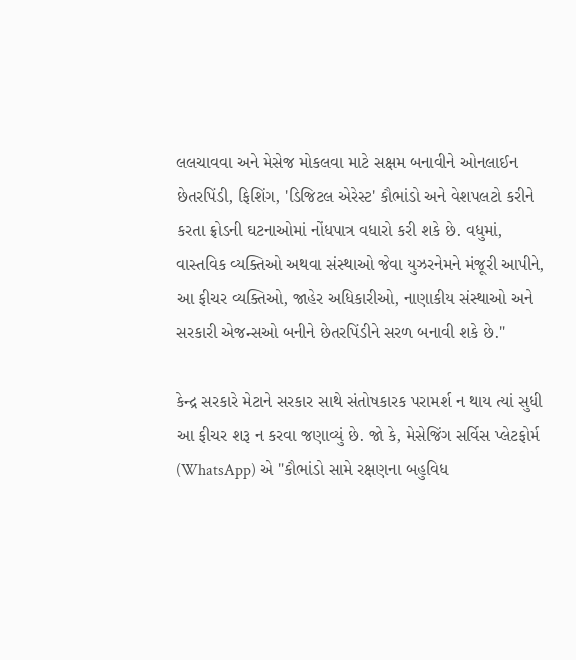લલચાવવા અને મેસેજ મોકલવા માટે સક્ષમ બનાવીને ઓનલાઈન છેતરપિંડી, ફિશિંગ, 'ડિજિટલ એરેસ્ટ' કૌભાંડો અને વેશપલટો કરીને કરતા ફ્રોડની ઘટનાઓમાં નોંધપાત્ર વધારો કરી શકે છે. વધુમાં, વાસ્તવિક વ્યક્તિઓ અથવા સંસ્થાઓ જેવા યુઝરનેમને મંજૂરી આપીને, આ ફીચર વ્યક્તિઓ, જાહેર અધિકારીઓ, નાણાકીય સંસ્થાઓ અને સરકારી એજન્સઓ બનીને છેતરપિંડીને સરળ બનાવી શકે છે."

કેન્દ્ર સરકારે મેટાને સરકાર સાથે સંતોષકારક પરામર્શ ન થાય ત્યાં સુધી આ ફીચર શરૂ ન કરવા જણાવ્યું છે. જો કે, મેસેજિંગ સર્વિસ પ્લેટફોર્મ (WhatsApp) એ "કૌભાંડો સામે રક્ષણના બહુવિધ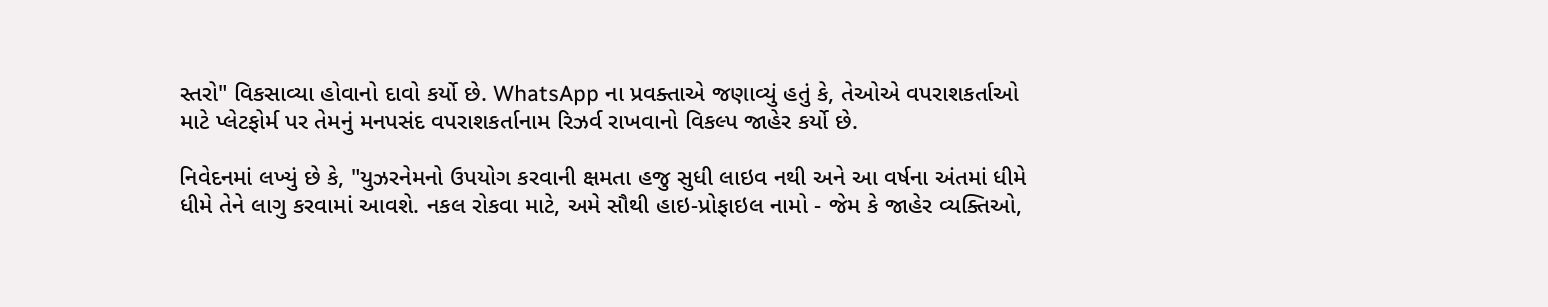સ્તરો" વિકસાવ્યા હોવાનો દાવો કર્યો છે. WhatsApp ના પ્રવક્તાએ જણાવ્યું હતું કે, તેઓએ વપરાશકર્તાઓ માટે પ્લેટફોર્મ પર તેમનું મનપસંદ વપરાશકર્તાનામ રિઝર્વ રાખવાનો વિકલ્પ જાહેર કર્યો છે.

નિવેદનમાં લખ્યું છે કે, "યુઝરનેમનો ઉપયોગ કરવાની ક્ષમતા હજુ સુધી લાઇવ નથી અને આ વર્ષના અંતમાં ધીમે ધીમે તેને લાગુ કરવામાં આવશે. નકલ રોકવા માટે, અમે સૌથી હાઇ-પ્રોફાઇલ નામો - જેમ કે જાહેર વ્યક્તિઓ,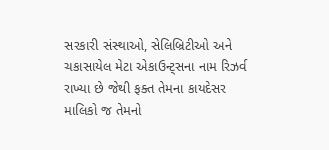સરકારી સંસ્થાઓ, સેલિબ્રિટીઓ અને ચકાસાયેલ મેટા એકાઉન્ટ્સના નામ રિઝર્વ રાખ્યા છે જેથી ફક્ત તેમના કાયદેસર માલિકો જ તેમનો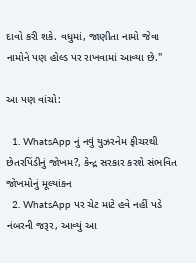દાવો કરી શકે. વધુમાં, જાણીતા નામો જેવા નામોને પણ હોલ્ડ પર રાખવામાં આવ્યા છે."

આ પણ વાંચો:

  1. WhatsApp નું નવું યુઝરનેમ ફીચરથી છેતરપિંડીનું જોખમ?, કેન્દ્ર સરકાર કરશે સંભવિત જોખમોનું મૂલ્યાંકન
  2. WhatsApp પર ચેટ માટે હવે નહીં પડે નંબરની જરૂર, આવ્યું આ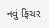નવું ફિચર